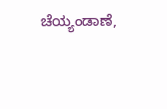ಚೆಯ್ಯಂಡಾಣೆ,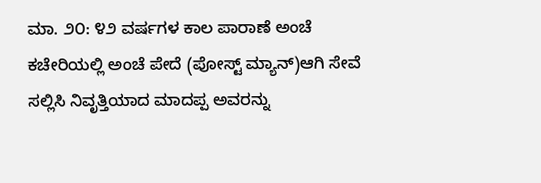ಮಾ. ೨೦: ೪೨ ವರ್ಷಗಳ ಕಾಲ ಪಾರಾಣೆ ಅಂಚೆ ಕಚೇರಿಯಲ್ಲಿ ಅಂಚೆ ಪೇದೆ (ಪೋಸ್ಟ್ ಮ್ಯಾನ್)ಆಗಿ ಸೇವೆ ಸಲ್ಲಿಸಿ ನಿವೃತ್ತಿಯಾದ ಮಾದಪ್ಪ ಅವರನ್ನು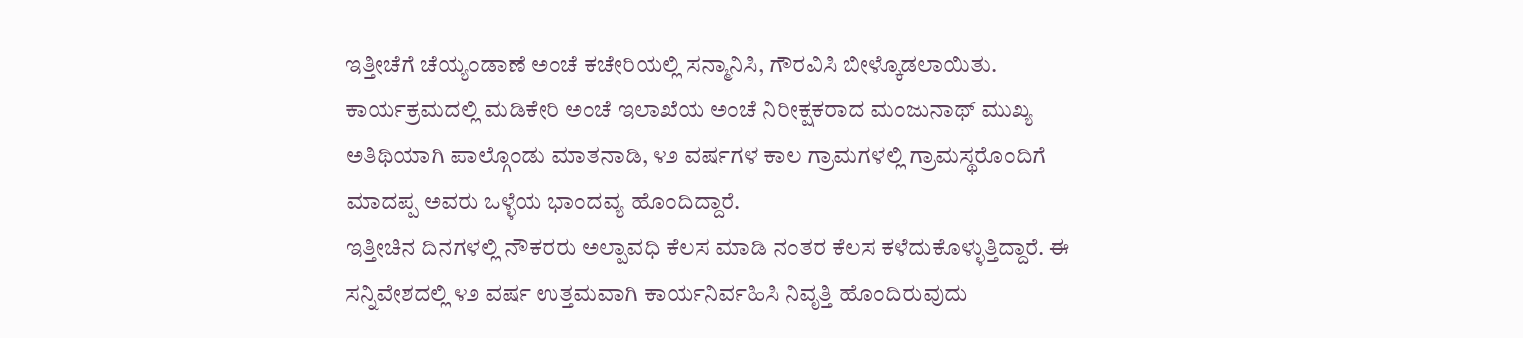ಇತ್ತೀಚೆಗೆ ಚೆಯ್ಯಂಡಾಣೆ ಅಂಚೆ ಕಚೇರಿಯಲ್ಲಿ ಸನ್ಮಾನಿಸಿ, ಗೌರವಿಸಿ ಬೀಳ್ಕೊಡಲಾಯಿತು.
ಕಾರ್ಯಕ್ರಮದಲ್ಲಿ ಮಡಿಕೇರಿ ಅಂಚೆ ಇಲಾಖೆಯ ಅಂಚೆ ನಿರೀಕ್ಷಕರಾದ ಮಂಜುನಾಥ್ ಮುಖ್ಯ ಅತಿಥಿಯಾಗಿ ಪಾಲ್ಗೊಂಡು ಮಾತನಾಡಿ, ೪೨ ವರ್ಷಗಳ ಕಾಲ ಗ್ರಾಮಗಳಲ್ಲಿ ಗ್ರಾಮಸ್ಥರೊಂದಿಗೆ ಮಾದಪ್ಪ ಅವರು ಒಳ್ಳೆಯ ಭಾಂದವ್ಯ ಹೊಂದಿದ್ದಾರೆ.
ಇತ್ತೀಚಿನ ದಿನಗಳಲ್ಲಿ ನೌಕರರು ಅಲ್ಪಾವಧಿ ಕೆಲಸ ಮಾಡಿ ನಂತರ ಕೆಲಸ ಕಳೆದುಕೊಳ್ಳುತ್ತಿದ್ದಾರೆ. ಈ ಸನ್ನಿವೇಶದಲ್ಲಿ ೪೨ ವರ್ಷ ಉತ್ತಮವಾಗಿ ಕಾರ್ಯನಿರ್ವಹಿಸಿ ನಿವೃತ್ತಿ ಹೊಂದಿರುವುದು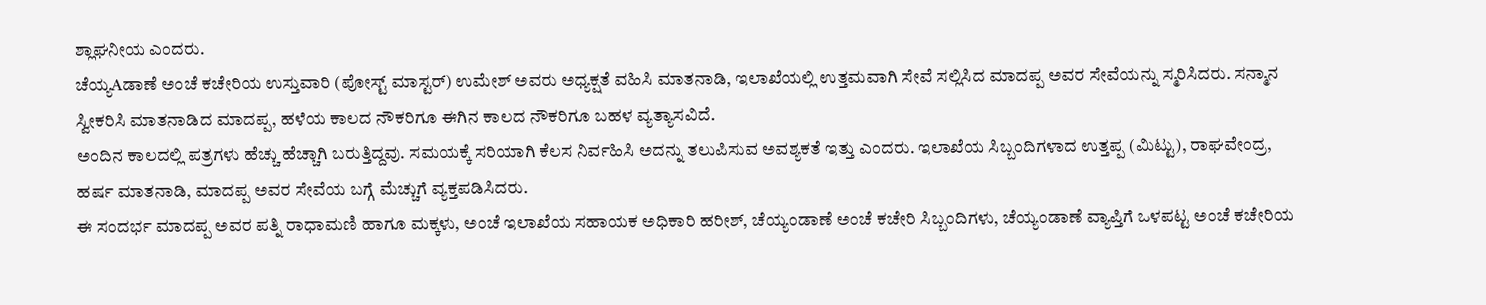ಶ್ಲಾಘನೀಯ ಎಂದರು.
ಚೆಯ್ಯAಡಾಣೆ ಅಂಚೆ ಕಚೇರಿಯ ಉಸ್ತುವಾರಿ (ಪೋಸ್ಟ್ ಮಾಸ್ಟರ್) ಉಮೇಶ್ ಅವರು ಅಧ್ಯಕ್ಷತೆ ವಹಿಸಿ ಮಾತನಾಡಿ, ಇಲಾಖೆಯಲ್ಲಿ ಉತ್ತಮವಾಗಿ ಸೇವೆ ಸಲ್ಲಿಸಿದ ಮಾದಪ್ಪ ಅವರ ಸೇವೆಯನ್ನು ಸ್ಮರಿಸಿದರು. ಸನ್ಮಾನ ಸ್ವೀಕರಿಸಿ ಮಾತನಾಡಿದ ಮಾದಪ್ಪ, ಹಳೆಯ ಕಾಲದ ನೌಕರಿಗೂ ಈಗಿನ ಕಾಲದ ನೌಕರಿಗೂ ಬಹಳ ವ್ಯತ್ಯಾಸವಿದೆ.
ಅಂದಿನ ಕಾಲದಲ್ಲಿ ಪತ್ರಗಳು ಹೆಚ್ಚು ಹೆಚ್ಚಾಗಿ ಬರುತ್ತಿದ್ದವು. ಸಮಯಕ್ಕೆ ಸರಿಯಾಗಿ ಕೆಲಸ ನಿರ್ವಹಿಸಿ ಅದನ್ನು ತಲುಪಿಸುವ ಅವಶ್ಯಕತೆ ಇತ್ತು ಎಂದರು. ಇಲಾಖೆಯ ಸಿಬ್ಬಂದಿಗಳಾದ ಉತ್ತಪ್ಪ (ಮಿಟ್ಟು), ರಾಘವೇಂದ್ರ, ಹರ್ಷ ಮಾತನಾಡಿ, ಮಾದಪ್ಪ ಅವರ ಸೇವೆಯ ಬಗ್ಗೆ ಮೆಚ್ಚುಗೆ ವ್ಯಕ್ತಪಡಿಸಿದರು.
ಈ ಸಂದರ್ಭ ಮಾದಪ್ಪ ಅವರ ಪತ್ನಿ ರಾಧಾಮಣಿ ಹಾಗೂ ಮಕ್ಕಳು, ಅಂಚೆ ಇಲಾಖೆಯ ಸಹಾಯಕ ಅಧಿಕಾರಿ ಹರೀಶ್, ಚೆಯ್ಯಂಡಾಣೆ ಅಂಚೆ ಕಚೇರಿ ಸಿಬ್ಬಂದಿಗಳು, ಚೆಯ್ಯಂಡಾಣೆ ವ್ಯಾಪ್ತಿಗೆ ಒಳಪಟ್ಟ ಅಂಚೆ ಕಚೇರಿಯ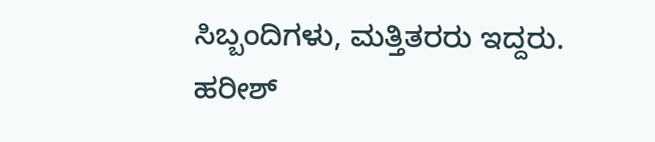ಸಿಬ್ಬಂದಿಗಳು, ಮತ್ತಿತರರು ಇದ್ದರು. ಹರೀಶ್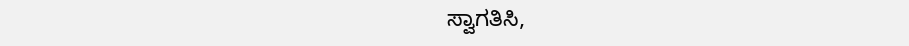ಸ್ವಾಗತಿಸಿ,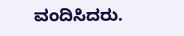ವಂದಿಸಿದರು.